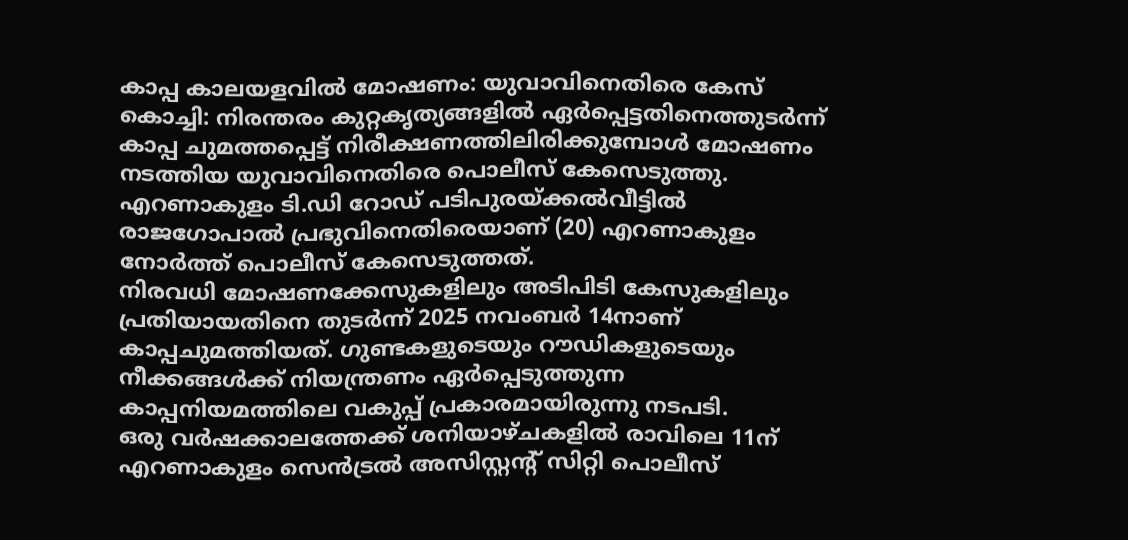കാപ്പ കാലയളവിൽ മോഷണം: യുവാവിനെതിരെ കേസ്
കൊച്ചി: നിരന്തരം കുറ്റകൃത്യങ്ങളിൽ ഏർപ്പെട്ടതിനെത്തുടർന്ന് കാപ്പ ചുമത്തപ്പെട്ട് നിരീക്ഷണത്തിലിരിക്കുമ്പോൾ മോഷണം നടത്തിയ യുവാവിനെതിരെ പൊലീസ് കേസെടുത്തു. എറണാകുളം ടി.ഡി റോഡ് പടിപുരയ്ക്കൽവീട്ടിൽ രാജഗോപാൽ പ്രഭുവിനെതിരെയാണ് (20) എറണാകുളം നോർത്ത് പൊലീസ് കേസെടുത്തത്.
നിരവധി മോഷണക്കേസുകളിലും അടിപിടി കേസുകളിലും പ്രതിയായതിനെ തുടർന്ന് 2025 നവംബർ 14നാണ് കാപ്പചുമത്തിയത്. ഗുണ്ടകളുടെയും റൗഡികളുടെയും നീക്കങ്ങൾക്ക് നിയന്ത്രണം ഏർപ്പെടുത്തുന്ന കാപ്പനിയമത്തിലെ വകുപ്പ് പ്രകാരമായിരുന്നു നടപടി.
ഒരു വർഷക്കാലത്തേക്ക് ശനിയാഴ്ചകളിൽ രാവിലെ 11ന് എറണാകുളം സെൻട്രൽ അസിസ്റ്റന്റ് സിറ്റി പൊലീസ്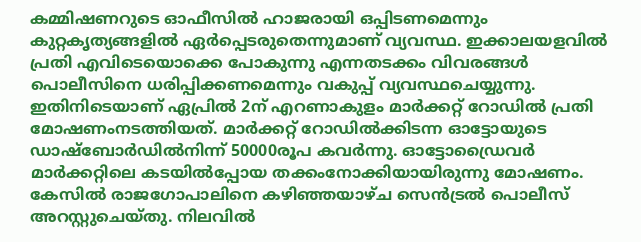കമ്മിഷണറുടെ ഓഫീസിൽ ഹാജരായി ഒപ്പിടണമെന്നും കുറ്റകൃത്യങ്ങളിൽ ഏർപ്പെടരുതെന്നുമാണ് വ്യവസ്ഥ. ഇക്കാലയളവിൽ പ്രതി എവിടെയൊക്കെ പോകുന്നു എന്നതടക്കം വിവരങ്ങൾ പൊലീസിനെ ധരിപ്പിക്കണമെന്നും വകുപ്പ് വ്യവസ്ഥചെയ്യുന്നു.
ഇതിനിടെയാണ് ഏപ്രിൽ 2ന് എറണാകുളം മാർക്കറ്റ് റോഡിൽ പ്രതി മോഷണംനടത്തിയത്. മാർക്കറ്റ് റോഡിൽക്കിടന്ന ഓട്ടോയുടെ ഡാഷ്ബോർഡിൽനിന്ന് 50000രൂപ കവർന്നു. ഓട്ടോഡ്രൈവർ മാർക്കറ്റിലെ കടയിൽപ്പോയ തക്കംനോക്കിയായിരുന്നു മോഷണം. കേസിൽ രാജഗോപാലിനെ കഴിഞ്ഞയാഴ്ച സെൻട്രൽ പൊലീസ് അറസ്റ്റുചെയ്തു. നിലവിൽ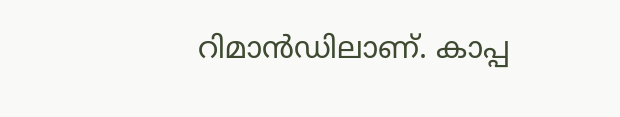റിമാൻഡിലാണ്. കാപ്പ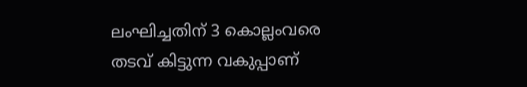ലംഘിച്ചതിന് 3 കൊല്ലംവരെ തടവ് കിട്ടുന്ന വകുപ്പാണ്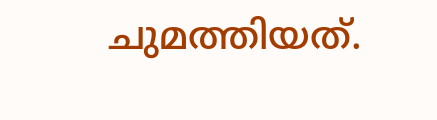ചുമത്തിയത്.